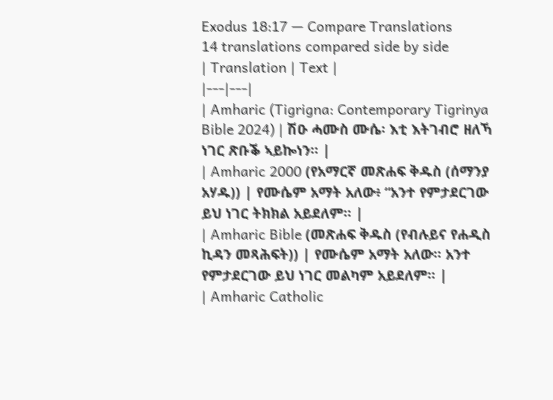Exodus 18:17 — Compare Translations
14 translations compared side by side
| Translation | Text |
|---|---|
| Amharic (Tigrigna: Contemporary Tigrinya Bible 2024) | ሽዑ ሓሙስ ሙሴ፡ እቲ እትገብሮ ዘለኻ ነገር ጽቡቕ ኣይኰነን። |
| Amharic 2000 (የአማርኛ መጽሐፍ ቅዱስ (ሰማንያ አሃዱ)) | የሙሴም አማት አለው፥ “አንተ የምታደርገው ይህ ነገር ትክክል አይደለም። |
| Amharic Bible (መጽሐፍ ቅዱስ (የብሉይና የሐዲስ ኪዳን መጻሕፍት)) | የሙሴም አማት አለው። አንተ የምታደርገው ይህ ነገር መልካም አይደለም። |
| Amharic Catholic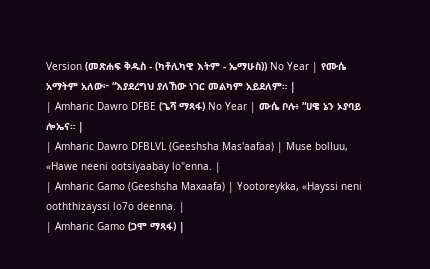Version (መጽሐፍ ቅዱስ - (ካቶሊካዊ እትም - ኤማሁስ)) No Year | የሙሴ አማትም አለው፦ “እያደረግህ ያለኸው ነገር መልካም አይደለም። |
| Amharic Dawro DFBE (ጌሻ ማጻፋ) No Year | ሙሴ ቦሉ፥ “ሀዌ ኔን ኦያባይ ሎኤና። |
| Amharic Dawro DFBLVL (Geeshsha Mas'aafaa) | Muse bolluu, «Hawe neeni ootsiyaabay lo"enna. |
| Amharic Gamo (Geeshsha Maxaafa) | Yootoreykka, «Hayssi neni ooththizayssi lo7o deenna. |
| Amharic Gamo (ጋሞ ማጻፋ) |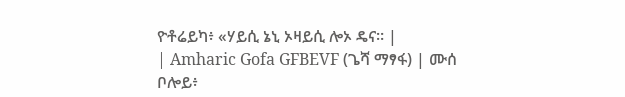ዮቶሬይካ፥ «ሃይሲ ኔኒ ኦዛይሲ ሎኦ ዴና። |
| Amharic Gofa GFBEVF (ጌሻ ማፃፋ) | ሙሰ ቦሎይ፥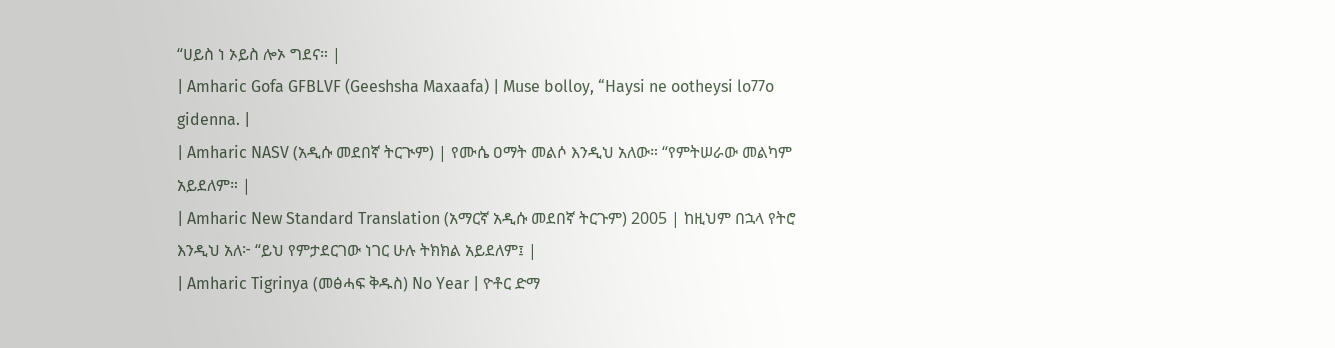“ሀይስ ነ ኦይስ ሎኦ ግደና። |
| Amharic Gofa GFBLVF (Geeshsha Maxaafa) | Muse bolloy, “Haysi ne ootheysi lo77o gidenna. |
| Amharic NASV (አዲሱ መደበኛ ትርጒም) | የሙሴ ዐማት መልሶ እንዲህ አለው። “የምትሠራው መልካም አይደለም። |
| Amharic New Standard Translation (አማርኛ አዲሱ መደበኛ ትርጉም) 2005 | ከዚህም በኋላ የትሮ እንዲህ አለ፦ “ይህ የምታደርገው ነገር ሁሉ ትክክል አይደለም፤ |
| Amharic Tigrinya (መፅሓፍ ቅዱስ) No Year | ዮቶር ድማ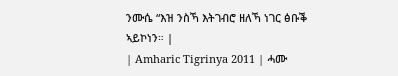ንሙሴ “እዝ ንስኻ እትገብሮ ዘለኻ ነገር ፅቡቕ ኣይኮነን። |
| Amharic Tigrinya 2011 | ሓሙ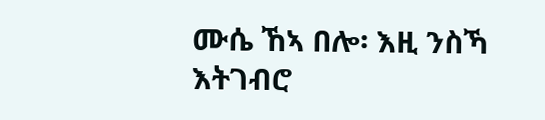ሙሴ ኸኣ በሎ፡ እዚ ንስኻ እትገብሮ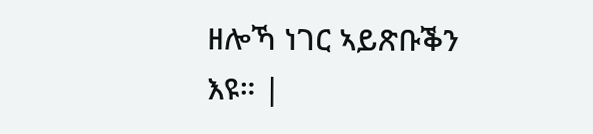ዘሎኻ ነገር ኣይጽቡቕን እዩ። |